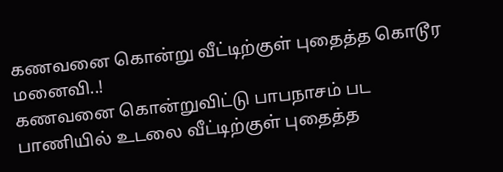கணவனை கொன்று வீட்டிற்குள் புதைத்த கொடூர மனைவி..!
கணவனை கொன்றுவிட்டு பாபநாசம் பட பாணியில் உடலை வீட்டிற்குள் புதைத்த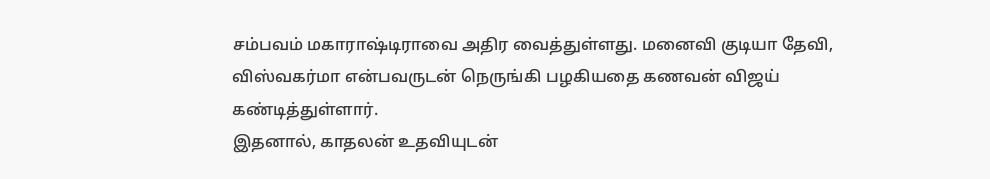சம்பவம் மகாராஷ்டிராவை அதிர வைத்துள்ளது. மனைவி குடியா தேவி, விஸ்வகர்மா என்பவருடன் நெருங்கி பழகியதை கணவன் விஜய் கண்டித்துள்ளார்.
இதனால், காதலன் உதவியுடன்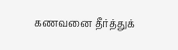கணவனை தீர்த்துக்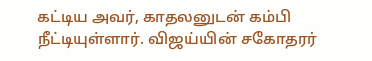கட்டிய அவர், காதலனுடன் கம்பி நீட்டியுள்ளார். விஜய்யின் சகோதரர்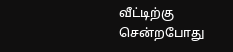வீட்டிற்கு சென்றபோது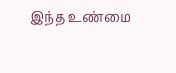இந்த உண்மை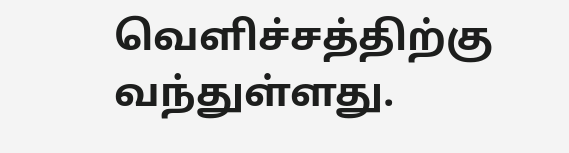வெளிச்சத்திற்கு வந்துள்ளது.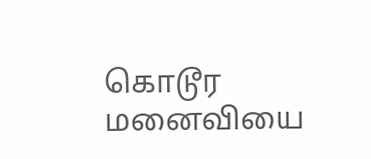கொடூர மனைவியை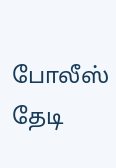போலீஸ் தேடி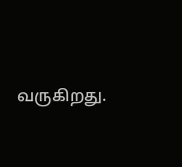வருகிறது.